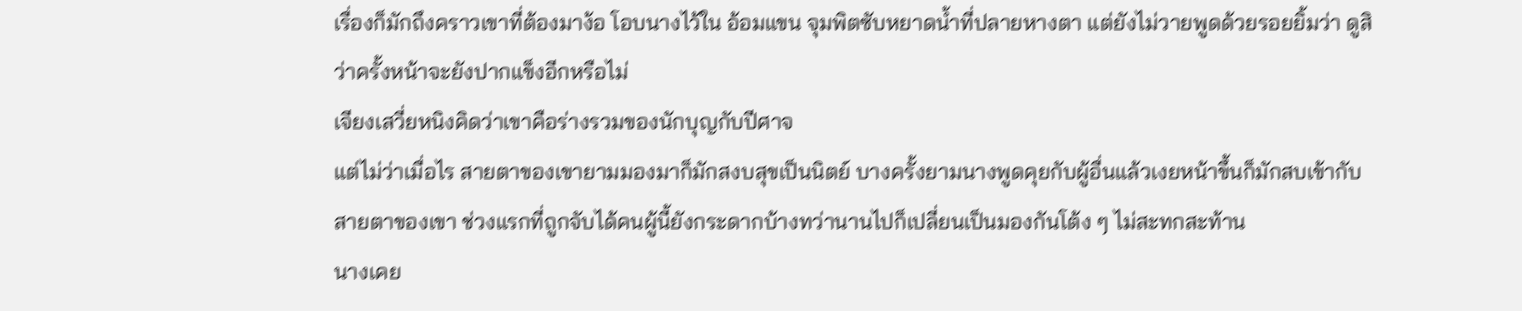เรื่องก็มักถึงคราวเขาที่ต้องมาง้อ โอบนางไว้ใน อ้อมแขน จุมพิตซับหยาดน้ำที่ปลายหางตา แต่ยังไม่วายพูดด้วยรอยยิ้มว่า ดูสิว่าครั้งหน้าจะยังปากแข็งอีกหรือไม่
เจียงเสวี่ยหนิงคิดว่าเขาคือร่างรวมของนักบุญกับปีศาจ
แต่ไม่ว่าเมื่อไร สายตาของเขายามมองมาก็มักสงบสุขเป็นนิตย์ บางครั้งยามนางพูดคุยกับผู้อื่นแล้วเงยหน้าขึ้นก็มักสบเข้ากับสายตาของเขา ช่วงแรกที่ถูกจับได้คนผู้นี้ยังกระดากบ้างทว่านานไปก็เปลี่ยนเป็นมองกันโต้ง ๆ ไม่สะทกสะท้าน
นางเคย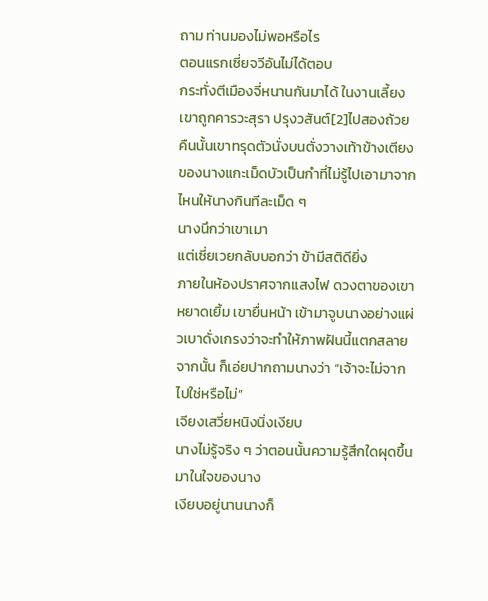ถาม ท่านมองไม่พอหรือไร
ตอนแรกเซี่ยจวีอันไม่ได้ตอบ
กระทั่งตีเมืองจี่หนานกันมาได้ ในงานเลี้ยงเขาถูกคารวะสุรา ปรุงวสันต์[2]ไปสองถ้วย คืนนั้นเขาทรุดตัวนั่งบนตั่งวางเท้าข้างเตียงของนางแกะเม็ดบัวเป็นกำที่ไม่รู้ไปเอามาจากไหนให้นางกินทีละเม็ด ๆ
นางนึกว่าเขาเมา
แต่เซี่ยเวยกลับบอกว่า ข้ามีสติดียิ่ง
ภายในห้องปราศจากแสงไฟ ดวงตาของเขาหยาดเยิ้ม เขายื่นหน้า เข้ามาจูบนางอย่างแผ่วเบาดั่งเกรงว่าจะทำให้ภาพฝันนี้แตกสลายจากนั้น ก็เอ่ยปากถามนางว่า “เจ้าจะไม่จากไปใช่หรือไม่”
เจียงเสวี่ยหนิงนิ่งเงียบ
นางไม่รู้จริง ๆ ว่าตอนนั้นความรู้สึกใดผุดขึ้นมาในใจของนาง
เงียบอยู่นานนางก็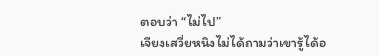ตอบว่า “ไม่ไป”
เจียงเสวี่ยหนิงไม่ได้ถามว่าเขารู้ได้อ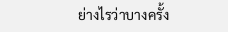ย่างไรว่าบางครั้ง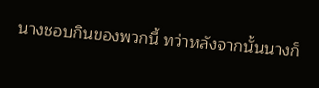นางชอบกินของพวกนี้ ทว่าหลังจากนั้นนางก็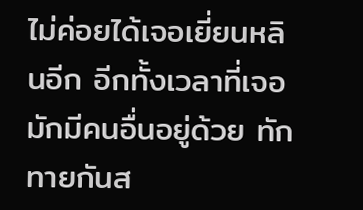ไม่ค่อยได้เจอเยี่ยนหลินอีก อีกทั้งเวลาที่เจอมักมีคนอื่นอยู่ด้วย ทักทายกันส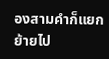องสามคำก็แยกย้ายไป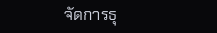จัดการธุ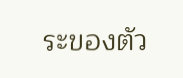ระของตัว